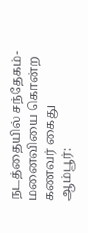நடத்தையில் சந்தேகம்-மனைவியை கொன்ற கணவர் கைது
ஆம்பூர்: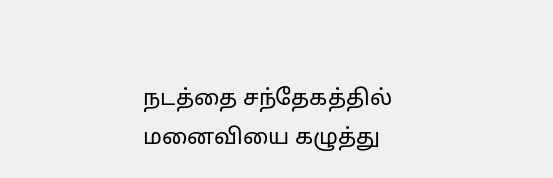நடத்தை சந்தேகத்தில் மனைவியை கழுத்து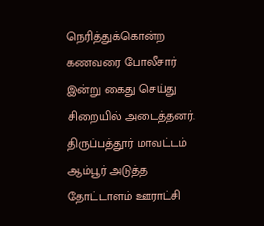நெரித்துக்கொன்ற கணவரை போலீசார் இன்று கைது செய்து சிறையில் அடைத்தனர். திருப்பத்தூர் மாவட்டம் ஆம்பூர் அடுத்த தோட்டாளம் ஊராட்சி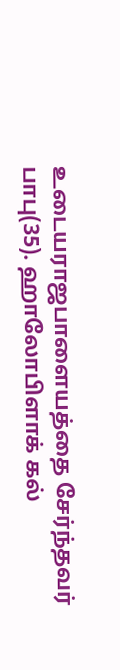உடையராஜபாளையத்தை சேர்ந்தவர் பாபு(35). ஹாலோபிளாக் கல்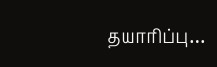தயாரிப்பு…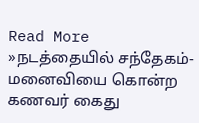Read More »நடத்தையில் சந்தேகம்-மனைவியை கொன்ற கணவர் கைது